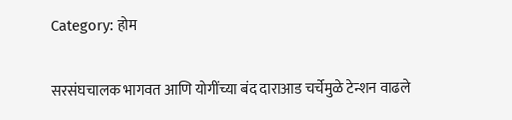Category: होम

सरसंघचालक भागवत आणि योगींच्या बंद दाराआड चर्चेमुळे टेन्शन वाढले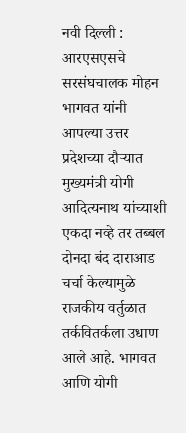नवी दिल्ली : आरएसएसचे सरसंघचालक मोहन भागवत यांनी आपल्या उत्तर प्रदेशच्या दौऱ्यात मुख्यमंत्री योगी आदित्यनाथ यांच्याशी एकदा नव्हे तर तब्बल दोनदा बंद दाराआड चर्चा केल्यामुळे राजकीय वर्तुळात तर्कवितर्कला उधाण आले आहे. भागवत आणि योगी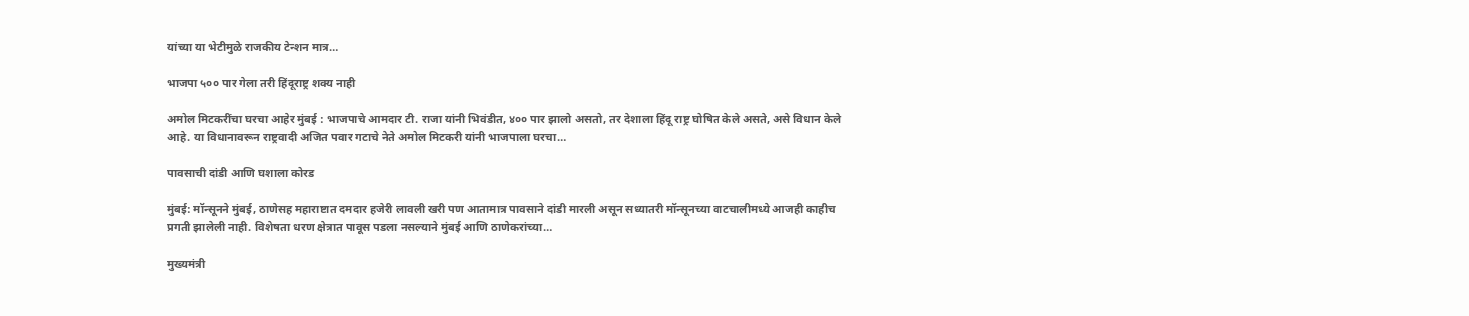यांच्या या भेटीमुळे राजकीय टेन्शन मात्र…

भाजपा ५०० पार गेला तरी हिंदूराष्ट्र शक्य नाही

अमोल मिटकरींचा घरचा आहेर मुंबई : भाजपाचे आमदार टी. राजा यांनी भिवंडीत, ४०० पार झालो असतो, तर देशाला हिंदू राष्ट्र घोषित केले असते, असे विधान केले आहे. या विधानावरून राष्ट्रवादी अजित पवार गटाचे नेते अमोल मिटकरी यांनी भाजपाला घरचा…

पावसाची दांडी आणि घशाला कोरड

मुंबई: मॉन्सूनने मुंबई, ठाणेसह महाराष्टात दमदार हजेरी लावली खरी पण आतामात्र पावसाने दांडी मारली असून सध्यातरी मॉन्सूनच्या वाटचालीमध्ये आजही काहीच प्रगती झालेली नाही. विशेषता धरण क्षेत्रात पावूस पडला नसल्याने मुंबई आणि ठाणेकरांच्या…

मुख्यमंत्री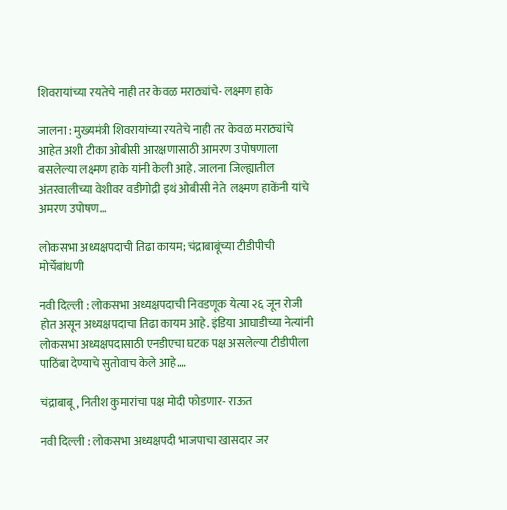शिवरायांच्या रयतेचे नाही तर केवळ मराठ्यांचे- लक्ष्मण हाके

जालना : मुख्यमंत्री शिवरायांच्या रयतेचे नाही तर केवळ मराठ्यांचे आहेत अशी टीका ओबीसी आरक्षणासाठी आमरण उपोषणाला बसलेल्या लक्ष्मण हाके यांनी केली आहे. जालना जिल्ह्यातील अंतरवालीच्या वेशीवर वडीगोद्री इथं ओबीसी नेते  लक्ष्मण हाकेंनी यांचे अमरण उपोषण…

लोकसभा अध्यक्षपदाची तिढा कायम; चंद्राबाबूंच्या टीडीपीची मोर्चेबांधणी

नवी दिल्ली : लोकसभा अध्यक्षपदाची निवडणूक येत्या २६ जून रोजी होत असून अध्यक्षपदाचा तिढा कायम आहे. इंडिया आघाडीच्या नेत्यांनी लोकसभा अध्यक्षपदासाठी एनडीएचा घटक पक्ष असलेल्या टीडीपीला पाठिंबा देण्याचे सुतोवाच केले आहे.…

चंद्राबाबू, नितीश कुमारांचा पक्ष मोदी फोडणार- राऊत

नवी दिल्ली : लोकसभा अध्यक्षपदी भाजपाचा खासदार जर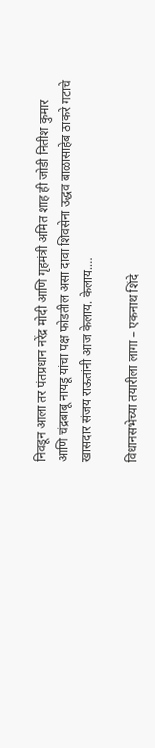निवडून आला तर पंतप्रधान नरेंद्र मोदी आणि गृहमंत्री अमित शाह ही जोडी नितीश कुमार आणि चंद्रबाबू नायडू यांचा पक्ष फोडतील असा दावा शिवसेना उद्धव बाळासाहेब ठाकरे गटाचे खासदार संजय राऊतांनी आज केलाय. केलाय.…

विधानसभेच्या तयारीला लागा – एकनाथ शिंदे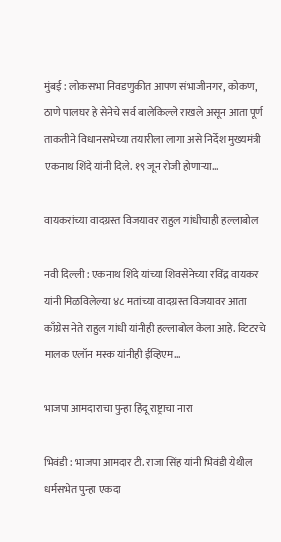मुंबई : लोकसभा निवडणुकीत आपण संभाजीनगर, कोकण, ठाणे पालघर हे सेनेचे सर्व बालेकिल्ले राखले असून आता पूर्ण ताकतीने विधानसभेच्या तयारीला लागा असे निर्देश मुख्यमंत्री एकनाथ शिंदे यांनी दिले. १९ जून रोजी होणाऱ्या…

वायकरांच्या वादग्रस्त विजयावर राहुल गांधीचाही हल्लाबोल

नवी दिल्ली : एकनाथ शिंदे यांच्या शिवसेनेच्या रविंद्र वायकर यांनी मिळविलेल्या ४८ मतांच्या वादग्रस्त विजयावर आता काँग्रेस नेते राहुल गांधी यांनीही हल्लाबोल केला आहे. व्टिटरचे मालक एलॉन मस्क यांनीही ईव्हिएम…

भाजपा आमदाराचा पुन्हा हिंदू राष्ट्राचा नारा

भिवंडी : भाजपा आमदार टी. राजा सिंह यांनी भिवंडी येथील धर्मसभेत पुन्हा एकदा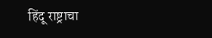हिंदू राष्ट्राचा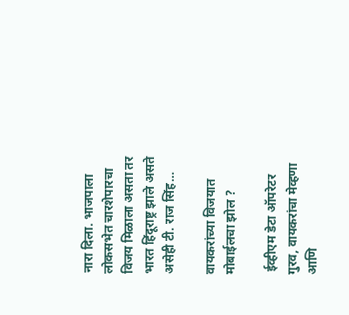नारा दिला. भाजपाला लोकसभेत चारशेपारचा विजय मिळाला असता तर भारत हिंदूराष्ट्र झाले असते असेही टी. राज सिंह…

वायकरांच्या विजयात मोबाईलचा झोल ?

 ईव्हीएम डेटा ऑपरेटर गुरव, वायकरांचा मेव्हणा आणि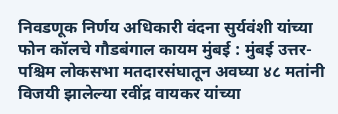निवडणूक निर्णय अधिकारी वंदना सुर्यवंशी यांच्या फोन कॉलचे गौडबंगाल कायम मुंबई : मुंबई उत्तर-पश्चिम लोकसभा मतदारसंघातून अवघ्या ४८ मतांनी विजयी झालेल्या रवींद्र वायकर यांच्या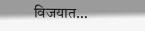विजयात…